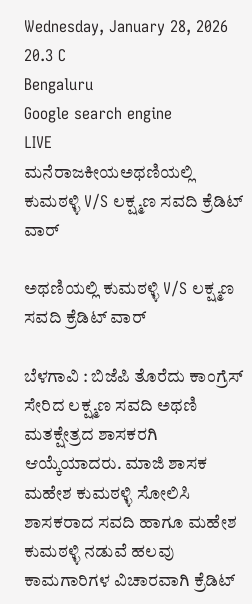Wednesday, January 28, 2026
20.3 C
Bengaluru
Google search engine
LIVE
ಮನೆರಾಜಕೀಯಅಥಣಿಯಲ್ಲಿ ಕುಮಠಳ್ಳಿ V/S ಲಕ್ಷ್ಮಣ ಸವದಿ ಕ್ರೆಡಿಟ್ ವಾರ್

ಅಥಣಿಯಲ್ಲಿ ಕುಮಠಳ್ಳಿ V/S ಲಕ್ಷ್ಮಣ ಸವದಿ ಕ್ರೆಡಿಟ್ ವಾರ್

ಬೆಳಗಾವಿ : ಬಿಜೆಪಿ ತೊರೆದು ಕಾಂಗ್ರೆಸ್ ಸೇರಿದ ಲಕ್ಷ್ಮಣ ಸವದಿ ಅಥಣಿ ಮತಕ್ಷೇತ್ರದ ಶಾಸಕರಗಿ ಆಯ್ಕೆಯಾದರು. ಮಾಜಿ ಶಾಸಕ ಮಹೇಶ ಕುಮಠಳ್ಳಿ ಸೋಲಿಸಿ ಶಾಸಕರಾದ ಸವದಿ ಹಾಗೂ ಮಹೇಶ ಕುಮಠಳ್ಳಿ ನಡುವೆ ಹಲವು‌ ಕಾಮಗಾರಿಗಳ ವಿಚಾರವಾಗಿ ಕ್ರೆಡಿಟ್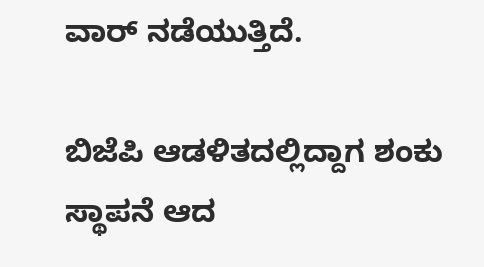ವಾರ್ ನಡೆಯುತ್ತಿದೆ.

ಬಿಜೆಪಿ ಆಡಳಿತದಲ್ಲಿದ್ದಾಗ ಶಂಕು ಸ್ಥಾಪನೆ ಆದ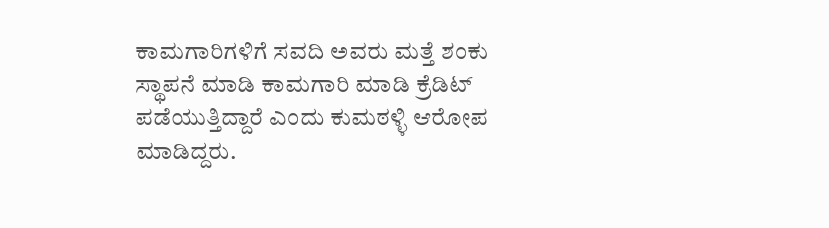ಕಾಮಗಾರಿಗಳಿಗೆ ಸವದಿ ಅವರು ಮತ್ತೆ ಶಂಕು ಸ್ಥಾಪನೆ ಮಾಡಿ ಕಾಮಗಾರಿ ಮಾಡಿ ಕ್ರೆಡಿಟ್ ಪಡೆಯುತ್ತಿದ್ದಾರೆ ಎಂದು ಕುಮಠಳ್ಳಿ ಆರೋಪ ಮಾಡಿದ್ದರು.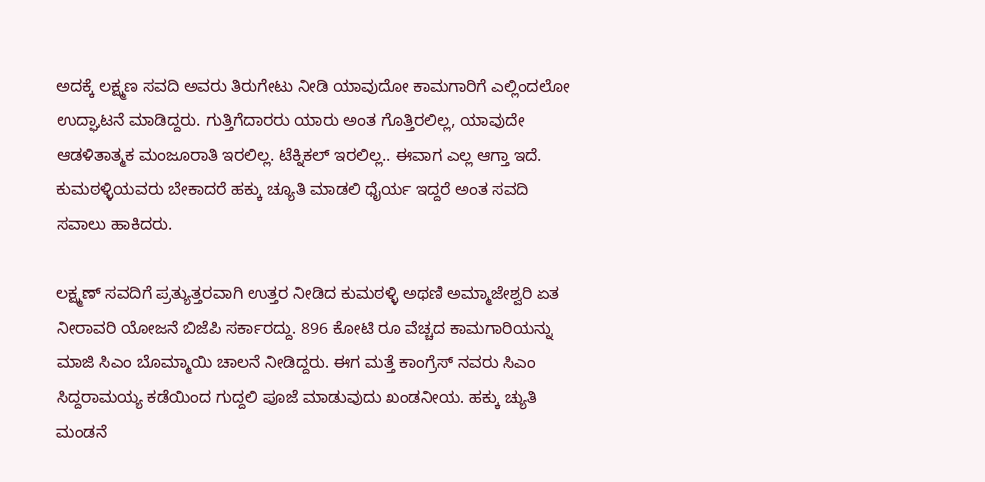ಅದಕ್ಕೆ ಲಕ್ಷ್ಮಣ ಸವದಿ ಅವರು ತಿರುಗೇಟು ನೀಡಿ ಯಾವುದೋ ಕಾಮಗಾರಿಗೆ ಎಲ್ಲಿಂದಲೋ ಉದ್ಘಾಟನೆ ಮಾಡಿದ್ದರು. ಗುತ್ತಿಗೆದಾರರು ಯಾರು ಅಂತ ಗೊತ್ತಿರಲಿಲ್ಲ, ಯಾವುದೇ ಆಡಳಿತಾತ್ಮಕ ಮಂಜೂರಾತಿ ಇರಲಿಲ್ಲ. ಟೆಕ್ನಿಕಲ್ ಇರಲಿಲ್ಲ.. ಈವಾಗ ಎಲ್ಲ ಆಗ್ತಾ ಇದೆ. ಕುಮಠಳ್ಳಿಯವರು ಬೇಕಾದರೆ ಹಕ್ಕು ಚ್ಯೂತಿ ಮಾಡಲಿ ಧೈರ್ಯ ಇದ್ದರೆ ಅಂತ‌ ಸವದಿ ಸವಾಲು ಹಾಕಿದರು.

ಲಕ್ಷ್ಮಣ್ ಸವದಿಗೆ ಪ್ರತ್ಯುತ್ತರವಾಗಿ ಉತ್ತರ ನೀಡಿದ ಕುಮಠಳ್ಳಿ ಅಥಣಿ ಅಮ್ಮಾಜೇಶ್ವರಿ ಏತ ನೀರಾವರಿ ಯೋಜನೆ ಬಿಜೆಪಿ ಸರ್ಕಾರದ್ದು. 896 ಕೋಟಿ ರೂ ವೆಚ್ಚದ ಕಾಮಗಾರಿಯನ್ನು ಮಾಜಿ ಸಿಎಂ ಬೊಮ್ಮಾಯಿ ಚಾಲನೆ ನೀಡಿದ್ದರು. ಈಗ ಮತ್ತೆ ಕಾಂಗ್ರೆಸ್ ನವರು ಸಿಎಂ ಸಿದ್ದರಾಮಯ್ಯ ಕಡೆಯಿಂದ ಗುದ್ದಲಿ ಪೂಜೆ ಮಾಡುವುದು ಖಂಡನೀಯ. ಹಕ್ಕು ಚ್ಯುತಿ ಮಂಡನೆ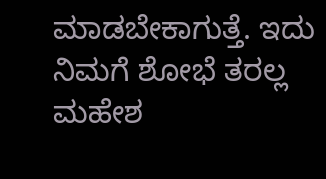ಮಾಡಬೇಕಾಗುತ್ತೆ. ಇದು ನಿಮಗೆ ಶೋಭೆ ತರಲ್ಲ ಮಹೇಶ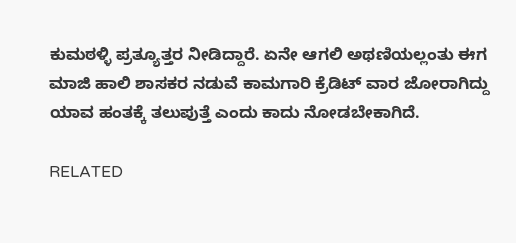ಕುಮಠಳ್ಳಿ ಪ್ರತ್ಯೂತ್ತರ ನೀಡಿದ್ದಾರೆ. ಏನೇ ಆಗಲಿ ಅಥಣಿಯಲ್ಲಂತು ಈಗ ಮಾಜಿ ಹಾಲಿ ಶಾಸಕರ ನಡುವೆ ಕಾಮಗಾರಿ ಕ್ರೆಡಿಟ್ ವಾರ ಜೋರಾಗಿದ್ದು ಯಾವ ಹಂತಕ್ಕೆ ತಲುಪುತ್ತೆ ಎಂದು ಕಾದು ನೋಡಬೇಕಾಗಿದೆ‌.

RELATED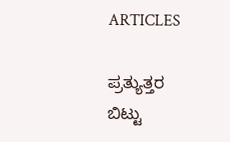ARTICLES

ಪ್ರತ್ಯುತ್ತರ ಬಿಟ್ಟು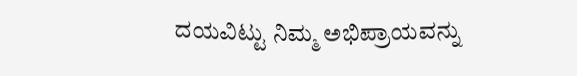ದಯವಿಟ್ಟು ನಿಮ್ಮ ಅಭಿಪ್ರಾಯವನ್ನು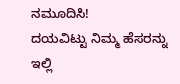ನಮೂದಿಸಿ!
ದಯವಿಟ್ಟು ನಿಮ್ಮ ಹೆಸರನ್ನು ಇಲ್ಲಿ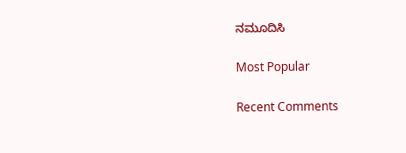ನಮೂದಿಸಿ

Most Popular

Recent Comments